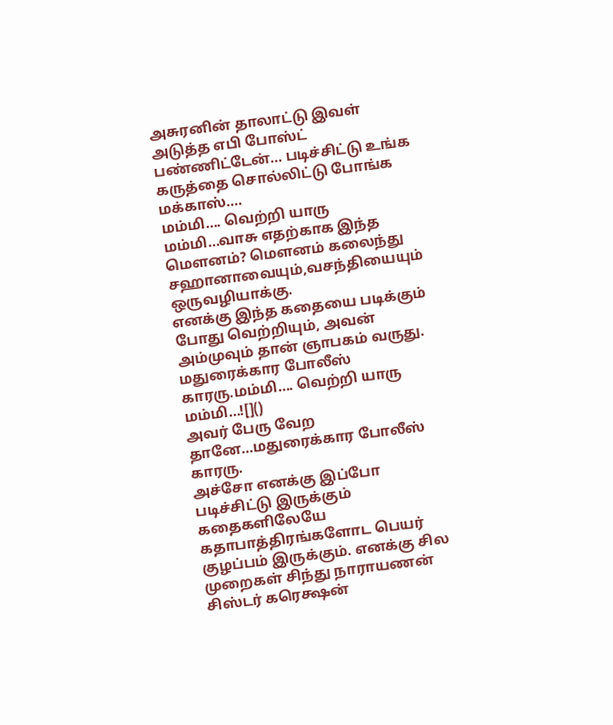அசுரனின் தாலாட்டு இவள் அடுத்த எபி போஸ்ட் பண்ணிட்டேன்... படிச்சிட்டு உங்க கருத்தை சொல்லிட்டு போங்க மக்காஸ்....
மம்மி.... வெற்றி யாரு மம்மி...வாசு எதற்காக இந்த மௌனம்? மௌனம் கலைந்து சஹானாவையும்,வசந்தியையும் ஒருவழியாக்கு.
எனக்கு இந்த கதையை படிக்கும் போது வெற்றியும், அவன் அம்முவும் தான் ஞாபகம் வருது.
மதுரைக்கார போலீஸ் காரரு.மம்மி.... வெற்றி யாரு மம்மி...![]()
அவர் பேரு வேற தானே...மதுரைக்கார போலீஸ் காரரு.
அச்சோ எனக்கு இப்போ படிச்சிட்டு இருக்கும் கதைகளிலேயே கதாபாத்திரங்களோட பெயர் குழப்பம் இருக்கும். எனக்கு சில முறைகள் சிந்து நாராயணன் சிஸ்டர் கரெக்ஷன்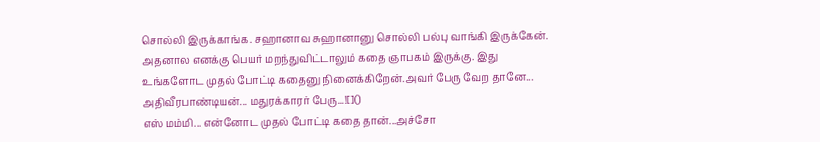சொல்லி இருக்காங்க. சஹானாவ சுஹானானு சொல்லி பல்பு வாங்கி இருக்கேன். அதனால எனக்கு பெயர் மறந்துவிட்டாலும் கதை ஞாபகம் இருக்கு. இது உங்களோட முதல் போட்டி கதைனு நினைக்கிறேன்.அவர் பேரு வேற தானே...
அதிவீரபாண்டியன்... மதுரக்காரர் பேரு...![]()
எஸ் மம்மி... என்னோட முதல் போட்டி கதை தான்...அச்சோ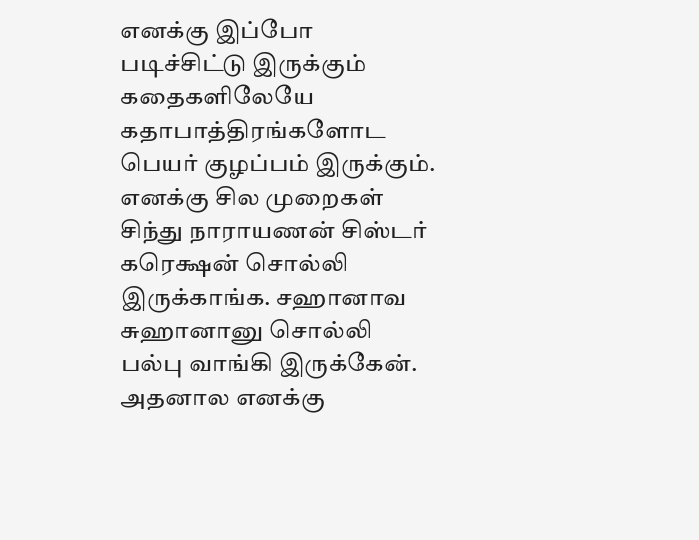எனக்கு இப்போ படிச்சிட்டு இருக்கும் கதைகளிலேயே கதாபாத்திரங்களோட பெயர் குழப்பம் இருக்கும். எனக்கு சில முறைகள் சிந்து நாராயணன் சிஸ்டர் கரெக்ஷன் சொல்லி இருக்காங்க. சஹானாவ சுஹானானு சொல்லி பல்பு வாங்கி இருக்கேன். அதனால எனக்கு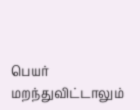பெயர் மறந்துவிட்டாலும்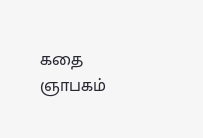கதை ஞாபகம்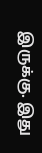இருக்கு. இது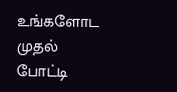உங்களோட முதல் போட்டி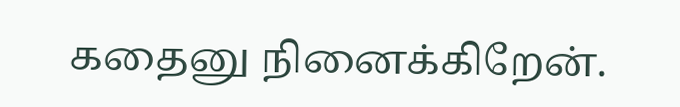கதைனு நினைக்கிறேன்.